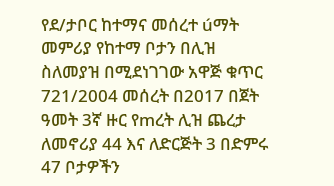የደ/ታቦር ከተማና መሰረተ úማት መምሪያ የከተማ ቦታን በሊዝ ስለመያዝ በሚደነገገው አዋጅ ቁጥር 721/2004 መሰረት በ2017 በጀት ዓመት 3ኛ ዙር የmረት ሊዝ ጨረታ ለመኖሪያ 44 እና ለድርጅት 3 በድምሩ 47 ቦታዎችን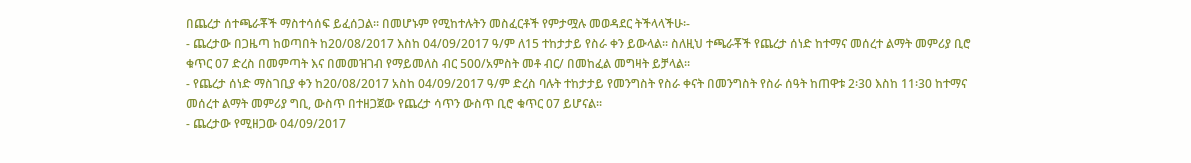በጨረታ ሰተጫራቾች ማስተሳሰፍ ይፈሰጋል፡፡ በመሆኑም የሚከተሉትን መስፈርቶች የምታሟሉ መወዳደር ትችላላችሁ፡-
- ጨረታው በጋዜጣ ከወጣበት ከ20/08/2017 እስከ 04/09/2017 ዓ/ም ለ15 ተከታታይ የስራ ቀን ይውላል፡፡ ስለዚህ ተጫራቾች የጨረታ ሰነድ ከተማና መሰረተ ልማት መምሪያ ቢሮ ቁጥር 07 ድረስ በመምጣት እና በመመዝገብ የማይመለስ ብር 500/አምስት መቶ ብር/ በመከፈል መግዛት ይቻላል፡፡
- የጨረታ ሰነድ ማስገቢያ ቀን ከ20/08/2017 አስከ 04/09/2017 ዓ/ም ድረስ ባሉት ተከታታይ የመንግስት የስራ ቀናት በመንግስት የስራ ሰዓት ከጠዋቱ 2፡30 እስከ 11፡30 ከተማና መሰረተ ልማት መምሪያ ግቢ, ውስጥ በተዘጋጀው የጨረታ ሳጥን ውስጥ ቢሮ ቁጥር 07 ይሆናል፡፡
- ጨረታው የሚዘጋው 04/09/2017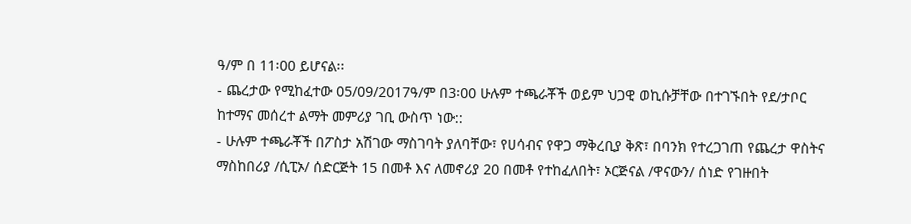ዓ/ም በ 11፡00 ይሆናል፡፡
- ጨረታው የሚከፈተው 05/09/2017ዓ/ም በ3፡00 ሁሉም ተጫራቾች ወይም ህጋዊ ወኪሱቻቸው በተገኙበት የደ/ታቦር ከተማና መሰረተ ልማት መምሪያ ገቢ ውስጥ ነው::
- ሁሉም ተጫራቾች በፖስታ አሽገው ማስገባት ያለባቸው፣ የሀሳብና የዋጋ ማቅረቢያ ቅጽ፣ በባንክ የተረጋገጠ የጨረታ ዋስትና ማስከበሪያ /ሲፒኦ/ ሰድርጅት 15 በመቶ እና ለመኖሪያ 20 በመቶ የተከፈለበት፣ ኦርጅናል /ዋናውን/ ሰነድ የገዙበት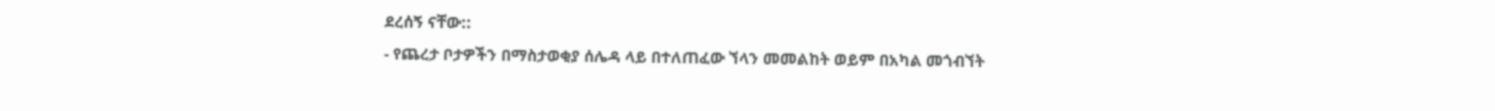ደረሰኝ ናቸው::
- የጨረታ ቦታዎችን በማስታወቂያ ሰሌዳ ላይ በተለጠፈው ኘላን መመልከት ወይም በአካል መጎብኘት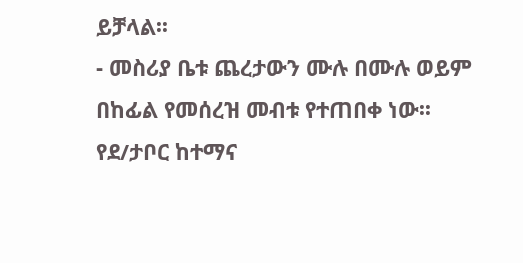ይቻላል፡፡
- መስሪያ ቤቱ ጨረታውን ሙሉ በሙሉ ወይም በከፊል የመሰረዝ መብቱ የተጠበቀ ነው፡፡
የደ/ታቦር ከተማና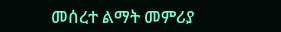መሰረተ ልማት መምሪያ